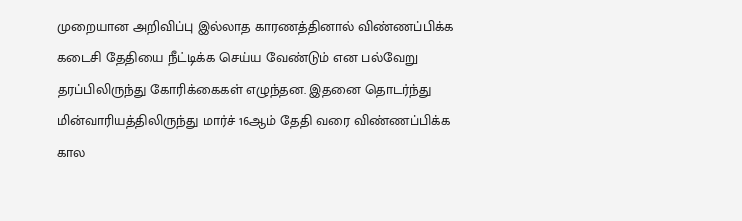முறையான அறிவிப்பு இல்லாத காரணத்தினால் விண்ணப்பிக்க கடைசி தேதியை நீட்டிக்க செய்ய வேண்டும் என பல்வேறு தரப்பிலிருந்து கோரிக்கைகள் எழுந்தன. இதனை தொடர்ந்து மின்வாரியத்திலிருந்து மார்ச் 16ஆம் தேதி வரை விண்ணப்பிக்க கால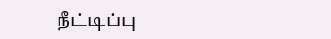நீட்டிப்பு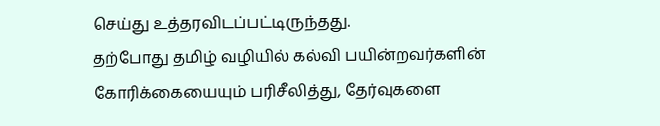செய்து உத்தரவிடப்பட்டிருந்தது.
தற்போது தமிழ் வழியில் கல்வி பயின்றவர்களின் கோரிக்கையையும் பரிசீலித்து, தேர்வுகளை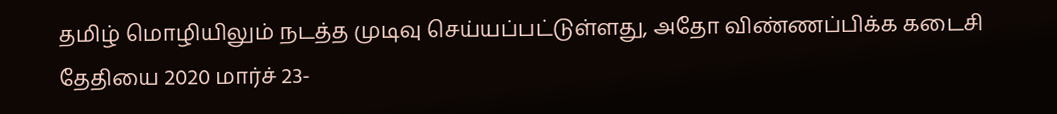தமிழ் மொழியிலும் நடத்த முடிவு செய்யப்பட்டுள்ளது, அதோ விண்ணப்பிக்க கடைசி தேதியை 2020 மார்ச் 23-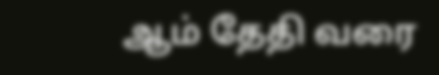ஆம் தேதி வரை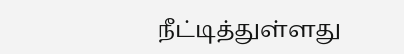நீட்டித்துள்ளது